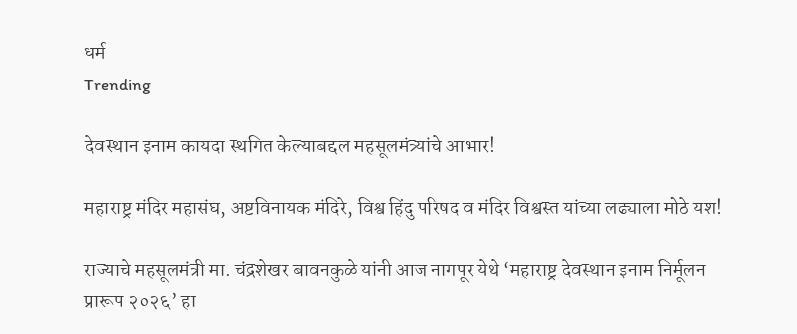धर्म
Trending

देवस्थान इनाम कायदा स्थगित केल्याबद्दल महसूलमंत्र्यांचे आभार!

महाराष्ट्र मंदिर महासंघ, अष्टविनायक मंदिरे, विश्व हिंदु परिषद व मंदिर विश्वस्त यांच्या लढ्याला मोठे यश!

राज्याचे महसूलमंत्री मा. चंद्रशेखर बावनकुळे यांनी आज नागपूर येथे ‘महाराष्ट्र देवस्थान इनाम निर्मूलन प्रारूप २०२६’ हा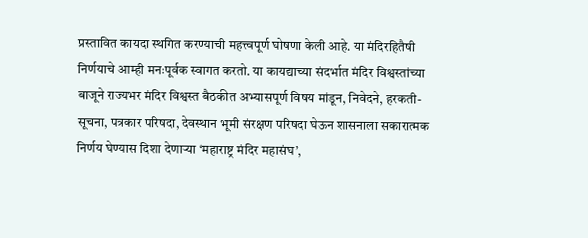प्रस्तावित कायदा स्थगित करण्याची महत्त्वपूर्ण घोषणा केली आहे. या मंदिरहितैषी निर्णयाचे आम्ही मनःपूर्वक स्वागत करतो. या कायद्याच्या संदर्भात मंदिर विश्वस्तांच्या बाजूने राज्यभर मंदिर विश्वस्त बैठकीत अभ्यासपूर्ण विषय मांडून, निवेदने, हरकती-सूचना, पत्रकार परिषदा, देवस्थान भूमी संरक्षण परिषदा घेऊन शासनाला सकारात्मक निर्णय घेण्यास दिशा देणाऱ्या ‘महाराष्ट्र मंदिर महासंघ’,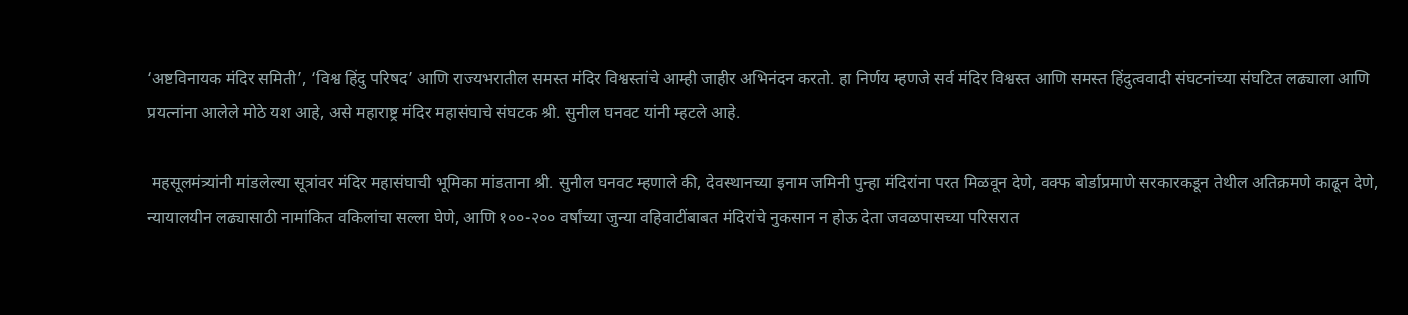‘अष्टविनायक मंदिर समिती’, ‘विश्व हिंदु परिषद’ आणि राज्यभरातील समस्त मंदिर विश्वस्तांचे आम्ही जाहीर अभिनंदन करतो. हा निर्णय म्हणजे सर्व मंदिर विश्वस्त आणि समस्त हिंदुत्ववादी संघटनांच्या संघटित लढ्याला आणि प्रयत्नांना आलेले मोठे यश आहे, असे महाराष्ट्र मंदिर महासंघाचे संघटक श्री. सुनील घनवट यांनी म्हटले आहे.

 महसूलमंत्र्यांनी मांडलेल्या सूत्रांवर मंदिर महासंघाची भूमिका मांडताना श्री. सुनील घनवट म्हणाले की, देवस्थानच्या इनाम जमिनी पुन्हा मंदिरांना परत मिळवून देणे, वक्फ बोर्डाप्रमाणे सरकारकडून तेथील अतिक्रमणे काढून देणे, न्यायालयीन लढ्यासाठी नामांकित वकिलांचा सल्ला घेणे, आणि १००-२०० वर्षांच्या जुन्या वहिवाटींबाबत मंदिरांचे नुकसान न होऊ देता जवळपासच्या परिसरात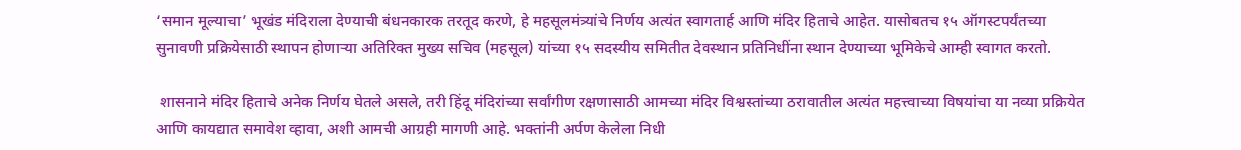‘समान मूल्याचा’ भूखंड मंदिराला देण्याची बंधनकारक तरतूद करणे, हे महसूलमंत्र्यांचे निर्णय अत्यंत स्वागतार्ह आणि मंदिर हिताचे आहेत. यासोबतच १५ ऑगस्टपर्यंतच्या सुनावणी प्रक्रियेसाठी स्थापन होणाऱ्या अतिरिक्त मुख्य सचिव (महसूल) यांच्या १५ सदस्यीय समितीत देवस्थान प्रतिनिधींना स्थान देण्याच्या भूमिकेचे आम्ही स्वागत करतो.

 शासनाने मंदिर हिताचे अनेक निर्णय घेतले असले, तरी हिंदू मंदिरांच्या सर्वांगीण रक्षणासाठी आमच्या मंदिर विश्वस्तांच्या ठरावातील अत्यंत महत्त्वाच्या विषयांचा या नव्या प्रक्रियेत आणि कायद्यात समावेश व्हावा, अशी आमची आग्रही मागणी आहे. भक्तांनी अर्पण केलेला निधी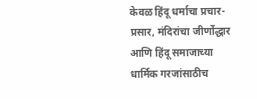केवळ हिंदू धर्माचा प्रचार-प्रसार, मंदिरांचा जीर्णोद्धार आणि हिंदू समाजाच्या धार्मिक गरजांसाठीच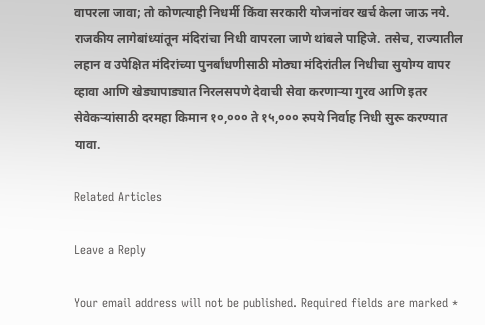वापरला जावा; तो कोणत्याही निधर्मी किंवा सरकारी योजनांवर खर्च केला जाऊ नये. राजकीय लागेबांध्यांतून मंदिरांचा निधी वापरला जाणे थांबले पाहिजे. तसेच, राज्यातील लहान व उपेक्षित मंदिरांच्या पुनर्बांधणीसाठी मोठ्या मंदिरांतील निधीचा सुयोग्य वापर व्हावा आणि खेड्यापाड्यात निरलसपणे देवाची सेवा करणाऱ्या गुरव आणि इतर सेवेकऱ्यांसाठी दरमहा किमान १०,००० ते १५,००० रुपये निर्वाह निधी सुरू करण्यात यावा.

Related Articles

Leave a Reply

Your email address will not be published. Required fields are marked *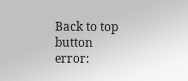Back to top button
error: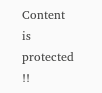Content is protected !!